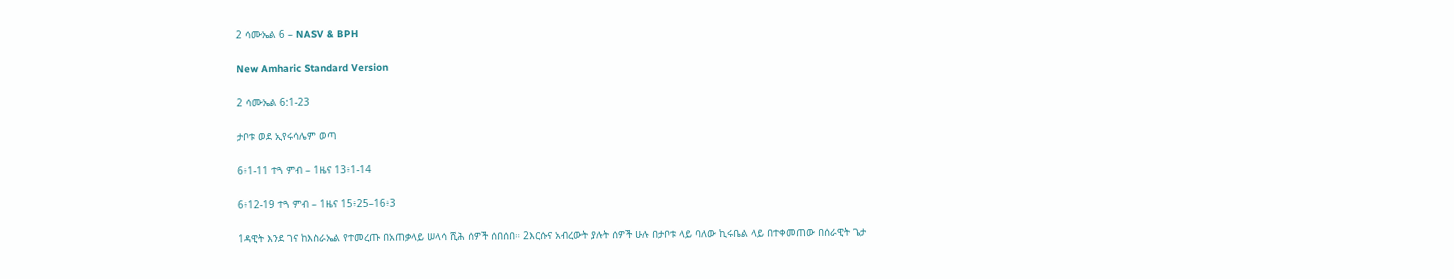2 ሳሙኤል 6 – NASV & BPH

New Amharic Standard Version

2 ሳሙኤል 6:1-23

ታቦቱ ወደ ኢየሩሳሌም ወጣ

6፥1-11 ተጓ ምብ – 1ዜና 13፥1-14

6፥12-19 ተጓ ምብ – 1ዜና 15፥25–16፥3

1ዳዊት እንደ ገና ከእስራኤል የተመረጡ በአጠቃላይ ሠላሳ ሺሕ ሰዎች ሰበሰበ። 2እርሱና አብረውት ያሉት ሰዎች ሁሉ በታቦቱ ላይ ባለው ኪሩቤል ላይ በተቀመጠው በሰራዊት ጌታ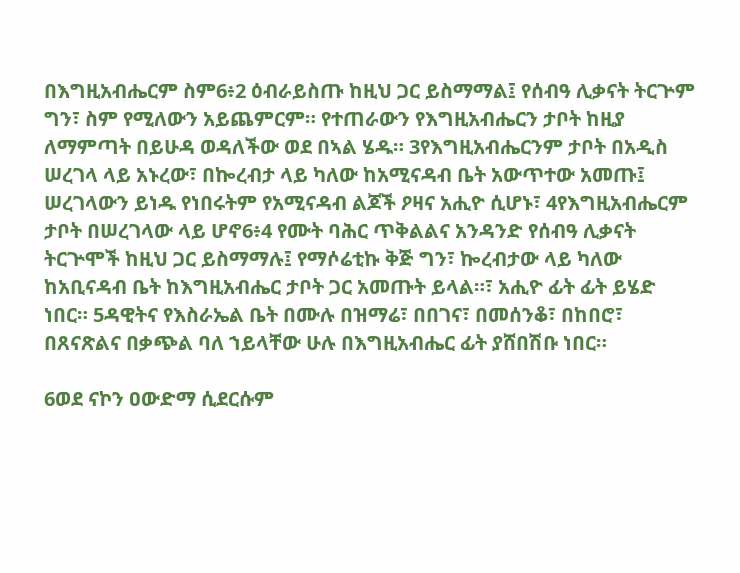በእግዚአብሔርም ስም6፥2 ዕብራይስጡ ከዚህ ጋር ይስማማል፤ የሰብዓ ሊቃናት ትርጕም ግን፣ ስም የሚለውን አይጨምርም። የተጠራውን የእግዚአብሔርን ታቦት ከዚያ ለማምጣት በይሁዳ ወዳለችው ወደ በኣል ሄዱ። 3የእግዚአብሔርንም ታቦት በአዲስ ሠረገላ ላይ አኑረው፣ በኰረብታ ላይ ካለው ከአሚናዳብ ቤት አውጥተው አመጡ፤ ሠረገላውን ይነዱ የነበሩትም የአሚናዳብ ልጆች ዖዛና አሒዮ ሲሆኑ፣ 4የእግዚአብሔርም ታቦት በሠረገላው ላይ ሆኖ6፥4 የሙት ባሕር ጥቅልልና አንዳንድ የሰብዓ ሊቃናት ትርጕሞች ከዚህ ጋር ይስማማሉ፤ የማሶሬቲኩ ቅጅ ግን፣ ኰረብታው ላይ ካለው ከአቢናዳብ ቤት ከእግዚአብሔር ታቦት ጋር አመጡት ይላል።፣ አሒዮ ፊት ፊት ይሄድ ነበር። 5ዳዊትና የእስራኤል ቤት በሙሉ በዝማሬ፣ በበገና፣ በመሰንቆ፣ በከበሮ፣ በጸናጽልና በቃጭል ባለ ኀይላቸው ሁሉ በእግዚአብሔር ፊት ያሸበሽቡ ነበር።

6ወደ ናኮን ዐውድማ ሲደርሱም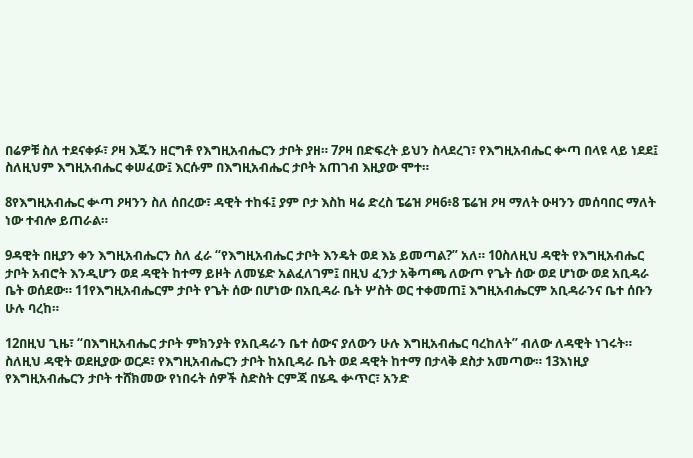በሬዎቹ ስለ ተደናቀፉ፣ ዖዛ እጁን ዘርግቶ የእግዚአብሔርን ታቦት ያዘ። 7ዖዛ በድፍረት ይህን ስላደረገ፣ የእግዚአብሔር ቍጣ በላዩ ላይ ነደደ፤ ስለዚህም እግዚአብሔር ቀሠፈው፤ እርሱም በእግዚአብሔር ታቦት አጠገብ እዚያው ሞተ።

8የእግዚአብሔር ቍጣ ዖዛንን ስለ ሰበረው፣ ዳዊት ተከፋ፤ ያም ቦታ እስከ ዛሬ ድረስ ፔሬዝ ዖዛ6፥8 ፔሬዝ ዖዛ ማለት ዑዛንን መሰባበር ማለት ነው ተብሎ ይጠራል።

9ዳዊት በዚያን ቀን እግዚአብሔርን ስለ ፈራ “የእግዚአብሔር ታቦት እንዴት ወደ እኔ ይመጣል?” አለ። 10ስለዚህ ዳዊት የእግዚአብሔር ታቦት አብሮት እንዲሆን ወደ ዳዊት ከተማ ይዞት ለመሄድ አልፈለገም፤ በዚህ ፈንታ አቅጣጫ ለውጦ የጌት ሰው ወደ ሆነው ወደ አቢዳራ ቤት ወሰደው። 11የእግዚአብሔርም ታቦት የጌት ሰው በሆነው በአቢዳራ ቤት ሦስት ወር ተቀመጠ፤ እግዚአብሔርም አቢዳራንና ቤተ ሰቡን ሁሉ ባረከ።

12በዚህ ጊዜ፣ “በእግዚአብሔር ታቦት ምክንያት የአቢዳራን ቤተ ሰውና ያለውን ሁሉ እግዚአብሔር ባረከለት” ብለው ለዳዊት ነገሩት። ስለዚህ ዳዊት ወደዚያው ወርዶ፣ የእግዚአብሔርን ታቦት ከአቢዳራ ቤት ወደ ዳዊት ከተማ በታላቅ ደስታ አመጣው። 13እነዚያ የእግዚአብሔርን ታቦት ተሸክመው የነበሩት ሰዎች ስድስት ርምጃ በሄዱ ቍጥር፣ አንድ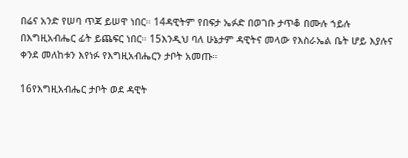በሬና አንድ የሠባ ጥጃ ይሠዋ ነበር። 14ዳዊትም የበፍታ ኤፉድ በወገቡ ታጥቆ በሙሉ ኀይሉ በእግዚአብሔር ፊት ይጨፍር ነበር። 15እንዲህ ባለ ሁኔታም ዳዊትና መላው የእስራኤል ቤት ሆይ እያሉና ቀንደ መለከቱን እየነፉ የእግዚአብሔርን ታቦት አመጡ።

16የእግዚአብሔር ታቦት ወደ ዳዊት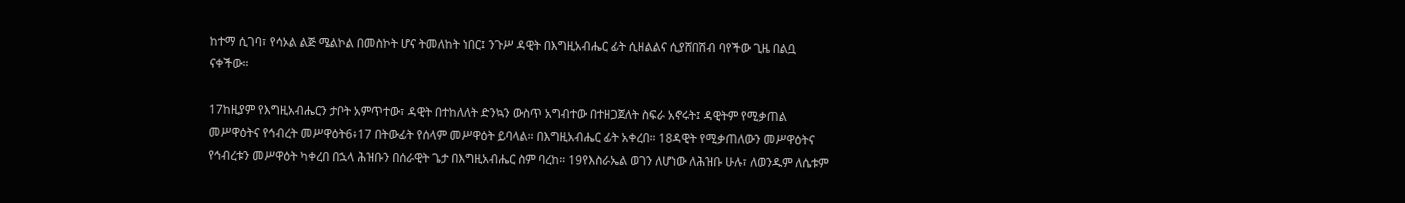ከተማ ሲገባ፣ የሳኦል ልጅ ሜልኮል በመስኮት ሆና ትመለከት ነበር፤ ንጉሥ ዳዊት በእግዚአብሔር ፊት ሲዘልልና ሲያሸበሽብ ባየችው ጊዜ በልቧ ናቀችው።

17ከዚያም የእግዚአብሔርን ታቦት አምጥተው፣ ዳዊት በተከለለት ድንኳን ውስጥ አግብተው በተዘጋጀለት ስፍራ አኖሩት፤ ዳዊትም የሚቃጠል መሥዋዕትና የኅብረት መሥዋዕት6፥17 በትውፊት የሰላም መሥዋዕት ይባላል። በእግዚአብሔር ፊት አቀረበ። 18ዳዊት የሚቃጠለውን መሥዋዕትና የኅብረቱን መሥዋዕት ካቀረበ በኋላ ሕዝቡን በሰራዊት ጌታ በእግዚአብሔር ስም ባረከ። 19የእስራኤል ወገን ለሆነው ለሕዝቡ ሁሉ፣ ለወንዱም ለሴቱም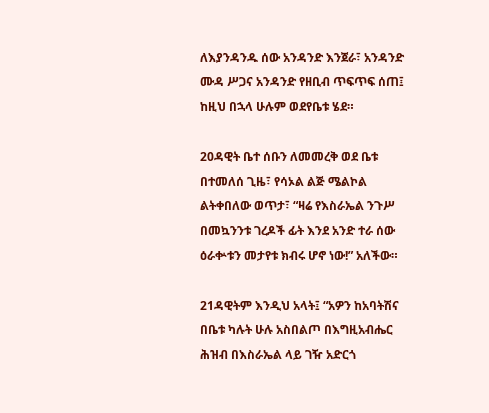ለእያንዳንዱ ሰው አንዳንድ እንጀራ፣ አንዳንድ ሙዳ ሥጋና አንዳንድ የዘቢብ ጥፍጥፍ ሰጠ፤ ከዚህ በኋላ ሁሉም ወደየቤቱ ሄደ።

20ዳዊት ቤተ ሰቡን ለመመረቅ ወደ ቤቱ በተመለሰ ጊዜ፣ የሳኦል ልጅ ሜልኮል ልትቀበለው ወጥታ፣ “ዛሬ የእስራኤል ንጉሥ በመኳንንቱ ገረዶች ፊት እንደ አንድ ተራ ሰው ዕራቍቱን መታየቱ ክብሩ ሆኖ ነው!” አለችው።

21ዳዊትም እንዲህ አላት፤ “አዎን ከአባትሽና በቤቱ ካሉት ሁሉ አስበልጦ በእግዚአብሔር ሕዝብ በእስራኤል ላይ ገዥ አድርጎ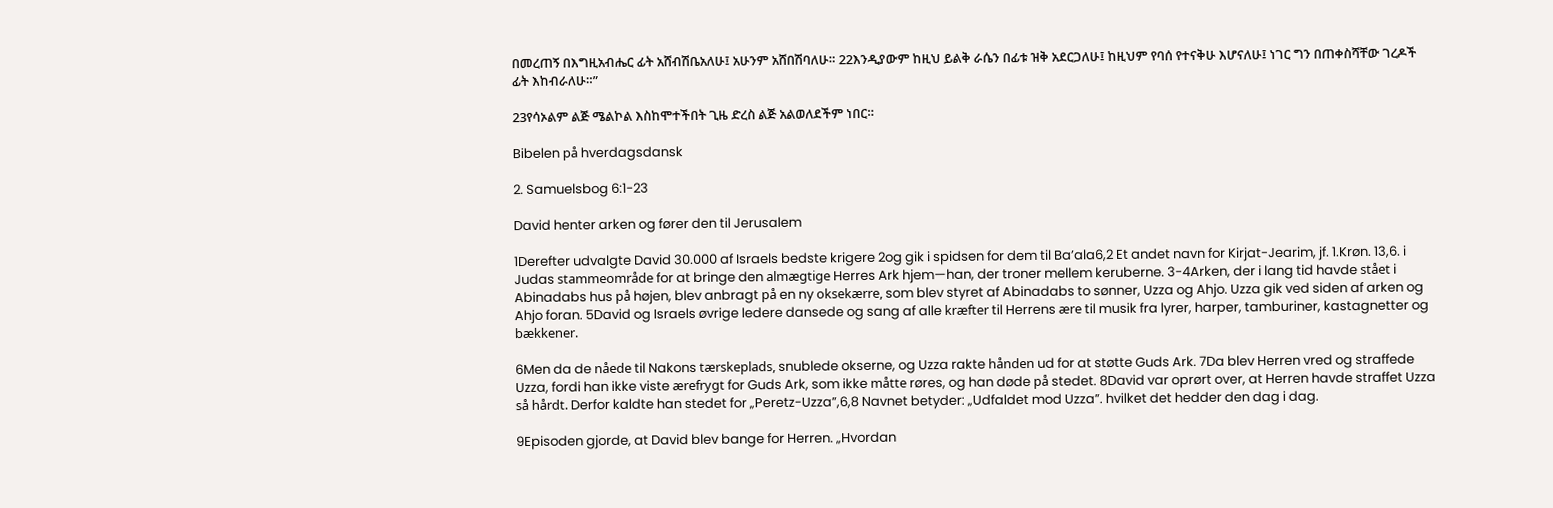በመረጠኝ በእግዚአብሔር ፊት አሸብሽቤአለሁ፤ አሁንም አሸበሽባለሁ። 22እንዲያውም ከዚህ ይልቅ ራሴን በፊቱ ዝቅ አደርጋለሁ፤ ከዚህም የባሰ የተናቅሁ እሆናለሁ፤ ነገር ግን በጠቀስሻቸው ገረዶች ፊት እከብራለሁ።”

23የሳኦልም ልጅ ሜልኮል እስከሞተችበት ጊዜ ድረስ ልጅ አልወለደችም ነበር።

Bibelen på hverdagsdansk

2. Samuelsbog 6:1-23

David henter arken og fører den til Jerusalem

1Derefter udvalgte David 30.000 af Israels bedste krigere 2og gik i spidsen for dem til Ba’ala6,2 Et andet navn for Kirjat-Jearim, jf. 1.Krøn. 13,6. i Judas stammeområde for at bringe den almægtige Herres Ark hjem—han, der troner mellem keruberne. 3-4Arken, der i lang tid havde stået i Abinadabs hus på højen, blev anbragt på en ny oksekærre, som blev styret af Abinadabs to sønner, Uzza og Ahjo. Uzza gik ved siden af arken og Ahjo foran. 5David og Israels øvrige ledere dansede og sang af alle kræfter til Herrens ære til musik fra lyrer, harper, tamburiner, kastagnetter og bækkener.

6Men da de nåede til Nakons tærskeplads, snublede okserne, og Uzza rakte hånden ud for at støtte Guds Ark. 7Da blev Herren vred og straffede Uzza, fordi han ikke viste ærefrygt for Guds Ark, som ikke måtte røres, og han døde på stedet. 8David var oprørt over, at Herren havde straffet Uzza så hårdt. Derfor kaldte han stedet for „Peretz-Uzza”,6,8 Navnet betyder: „Udfaldet mod Uzza”. hvilket det hedder den dag i dag.

9Episoden gjorde, at David blev bange for Herren. „Hvordan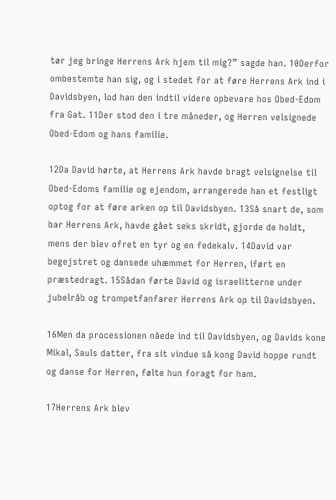tør jeg bringe Herrens Ark hjem til mig?” sagde han. 10Derfor ombestemte han sig, og i stedet for at føre Herrens Ark ind i Davidsbyen, lod han den indtil videre opbevare hos Obed-Edom fra Gat. 11Der stod den i tre måneder, og Herren velsignede Obed-Edom og hans familie.

12Da David hørte, at Herrens Ark havde bragt velsignelse til Obed-Edoms familie og ejendom, arrangerede han et festligt optog for at føre arken op til Davidsbyen. 13Så snart de, som bar Herrens Ark, havde gået seks skridt, gjorde de holdt, mens der blev ofret en tyr og en fedekalv. 14David var begejstret og dansede uhæmmet for Herren, iført en præstedragt. 15Sådan førte David og israelitterne under jubelråb og trompetfanfarer Herrens Ark op til Davidsbyen.

16Men da processionen nåede ind til Davidsbyen, og Davids kone Mikal, Sauls datter, fra sit vindue så kong David hoppe rundt og danse for Herren, følte hun foragt for ham.

17Herrens Ark blev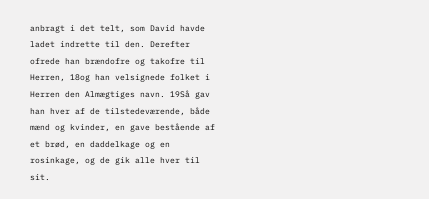anbragt i det telt, som David havde ladet indrette til den. Derefter ofrede han brændofre og takofre til Herren, 18og han velsignede folket i Herren den Almægtiges navn. 19Så gav han hver af de tilstedeværende, både mænd og kvinder, en gave bestående af et brød, en daddelkage og en rosinkage, og de gik alle hver til sit.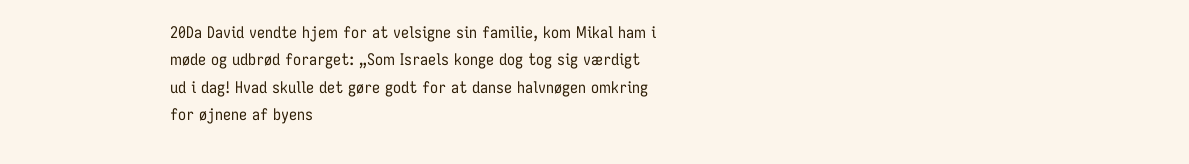20Da David vendte hjem for at velsigne sin familie, kom Mikal ham i møde og udbrød forarget: „Som Israels konge dog tog sig værdigt ud i dag! Hvad skulle det gøre godt for at danse halvnøgen omkring for øjnene af byens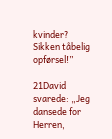kvinder? Sikken tåbelig opførsel!”

21David svarede: „Jeg dansede for Herren,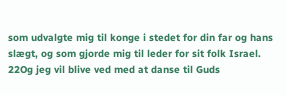som udvalgte mig til konge i stedet for din far og hans slægt, og som gjorde mig til leder for sit folk Israel. 22Og jeg vil blive ved med at danse til Guds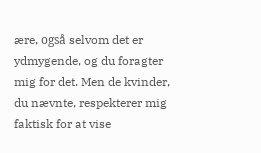ære, også selvom det er ydmygende, og du foragter mig for det. Men de kvinder, du nævnte, respekterer mig faktisk for at vise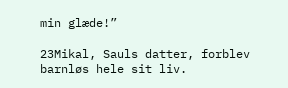min glæde!”

23Mikal, Sauls datter, forblev barnløs hele sit liv.